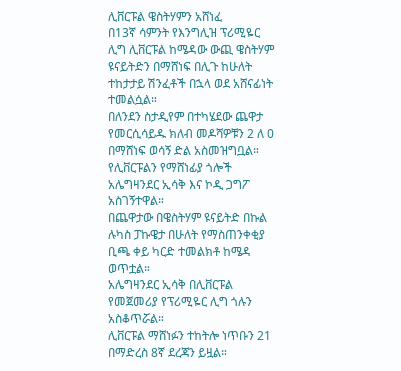ሊቨርፑል ዌስትሃምን አሸነፈ
በ13ኛ ሳምንት የእንግሊዝ ፕሪሚዬር ሊግ ሊቨርፑል ከሜዳው ውጪ ዌስትሃም ዩናይትድን በማሸነፍ በሊጉ ከሁለት ተከታታይ ሽንፈቶች በኋላ ወደ አሸናፊነት ተመልሷል።
በለንደን ስታዲየም በተካሄደው ጨዋታ የመርሲሳይዱ ክለብ መዶሻዎቹን 2 ለ 0 በማሸነፍ ወሳኝ ድል አስመዝግቧል።
የሊቨርፑልን የማሸነፊያ ጎሎች አሌግዛንደር ኢሳቅ እና ኮዲ ጋግፖ አስገኝተዋል።
በጨዋታው በዌስትሃም ዩናይትድ በኩል ሉካስ ፓኩዌታ በሁለት የማስጠንቀቂያ ቢጫ ቀይ ካርድ ተመልክቶ ከሜዳ ወጥቷል።
አሌግዛንደር ኢሳቅ በሊቨርፑል የመጀመሪያ የፕሪሚዬር ሊግ ጎሉን አስቆጥሯል።
ሊቨርፑል ማሸነፉን ተከትሎ ነጥቡን 21 በማድረስ 8ኛ ደረጃን ይዟል።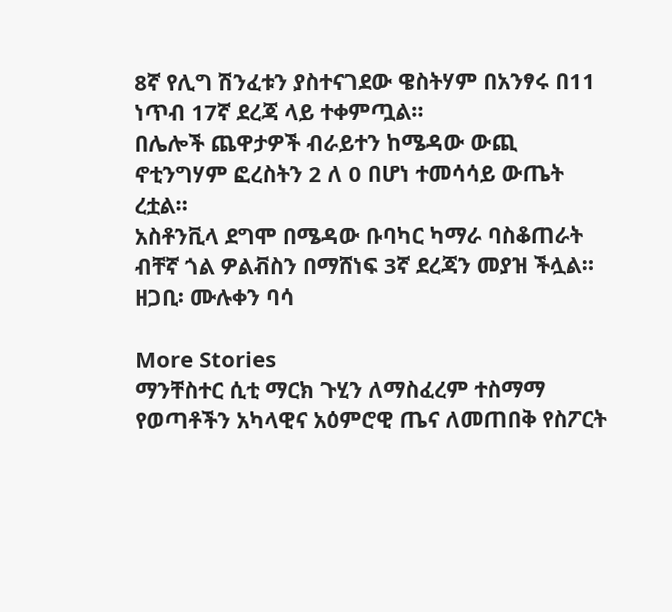8ኛ የሊግ ሽንፈቱን ያስተናገደው ዌስትሃም በአንፃሩ በ11 ነጥብ 17ኛ ደረጃ ላይ ተቀምጧል።
በሌሎች ጨዋታዎች ብራይተን ከሜዳው ውጪ ኖቲንግሃም ፎረስትን 2 ለ 0 በሆነ ተመሳሳይ ውጤት ረቷል።
አስቶንቪላ ደግሞ በሜዳው ቡባካር ካማራ ባስቆጠራት ብቸኛ ጎል ዎልቭስን በማሸነፍ 3ኛ ደረጃን መያዝ ችሏል።
ዘጋቢ፡ ሙሉቀን ባሳ

More Stories
ማንቸስተር ሲቲ ማርክ ጉሂን ለማስፈረም ተስማማ
የወጣቶችን አካላዊና አዕምሮዊ ጤና ለመጠበቅ የስፖርት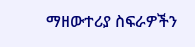ማዘውተሪያ ስፍራዎችን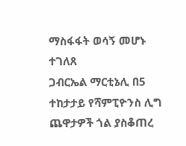ማስፋፋት ወሳኝ መሆኑ ተገለጸ
ጋብርኤል ማርቲኔሊ በ5 ተከታታይ የሻምፒዮንስ ሊግ ጨዋታዎች ጎል ያስቆጠረ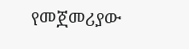የመጀመሪያው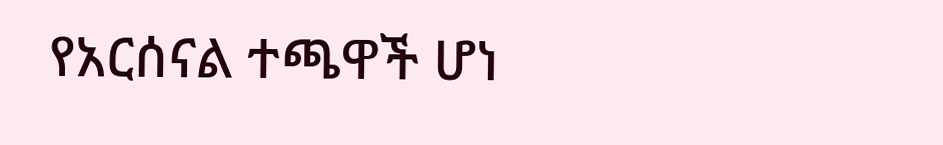የአርሰናል ተጫዋች ሆነ